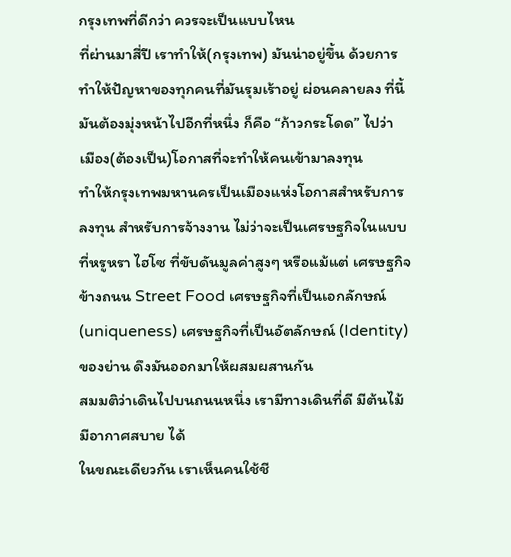กรุงเทพที่ดีกว่า ควรจะเป็นแบบไหน
ที่ผ่านมาสี่ปี เราทำให้(กรุงเทพ) มันน่าอยู่ขึ้น ด้วยการทำให้ปัญหาของทุกคนที่มันรุมเร้าอยู่ ผ่อนคลายลง ที่นี้มันต้องมุ่งหน้าไปอีกที่หนึ่ง ก็คือ “ก้าวกระโดด” ไปว่า
เมือง(ต้องเป็น)โอกาสที่จะทำให้คนเข้ามาลงทุน
ทำให้กรุงเทพมหานครเป็นเมืองแห่งโอกาสสำหรับการลงทุน สำหรับการจ้างงาน ไม่ว่าจะเป็นเศรษฐกิจในแบบที่หรูหรา ไฮโซ ที่ขับดันมูลค่าสูงๆ หรือแม้แต่ เศรษฐกิจข้างถนน Street Food เศรษฐกิจที่เป็นเอกลักษณ์ (uniqueness) เศรษฐกิจที่เป็นอัตลักษณ์ (Identity) ของย่าน ดึงมันออกมาให้ผสมผสานกัน
สมมติว่าเดินไปบนถนนหนึ่ง เรามีทางเดินที่ดี มีต้นไม้ มีอากาศสบาย ได้
ในขณะเดียวกัน เราเห็นคนใช้ชี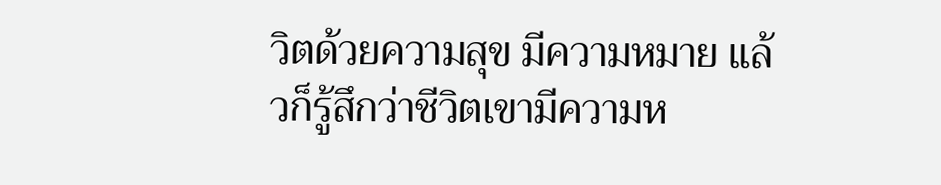วิตด้วยความสุข มีความหมาย แล้วก็รู้สึกว่าชีวิตเขามีความห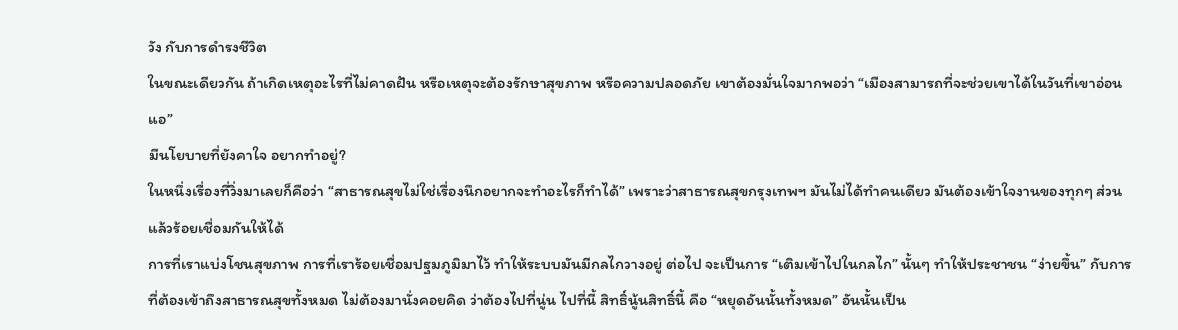วัง กับการดำรงชีวิต
ในขณะเดียวกัน ถ้าเกิดเหตุอะไรที่ไม่คาดฝัน หรือเหตุจะต้องรักษาสุขภาพ หรือความปลอดภัย เขาต้องมั่นใจมากพอว่า “เมืองสามารถที่จะช่วยเขาได้ในวันที่เขาอ่อนแอ”
มีนโยบายที่ยังคาใจ อยากทำอยู่?
ในหนึ่งเรื่องที่วิ่งมาเลยก็คือว่า “สาธารณสุขไม่ใช่เรื่องนึกอยากจะทำอะไรก็ทำได้” เพราะว่าสาธารณสุขกรุงเทพฯ มันไม่ได้ทำคนเดียว มันต้องเข้าใจงานของทุกๆ ส่วนแล้วร้อยเชื่อมกันให้ได้
การที่เราแบ่งโชนสุขภาพ การที่เราร้อยเชื่อมปฐมภูมิมาไว้ ทำให้ระบบมันมีกลไกวางอยู่ ต่อไป จะเป็นการ “เติมเข้าไปในกลไก” นั้นๆ ทำให้ประชาชน “ง่ายขึ้น” กับการที่ต้องเข้าถึงสาธารณสุขทั้งหมด ไม่ต้องมานั่งคอยคิด ว่าต้องไปที่นู่น ไปที่นี้ สิทธิ์นู้นสิทธิ์นี้ คือ “หยุดอันนั้นทั้งหมด” อันนั้นเป็น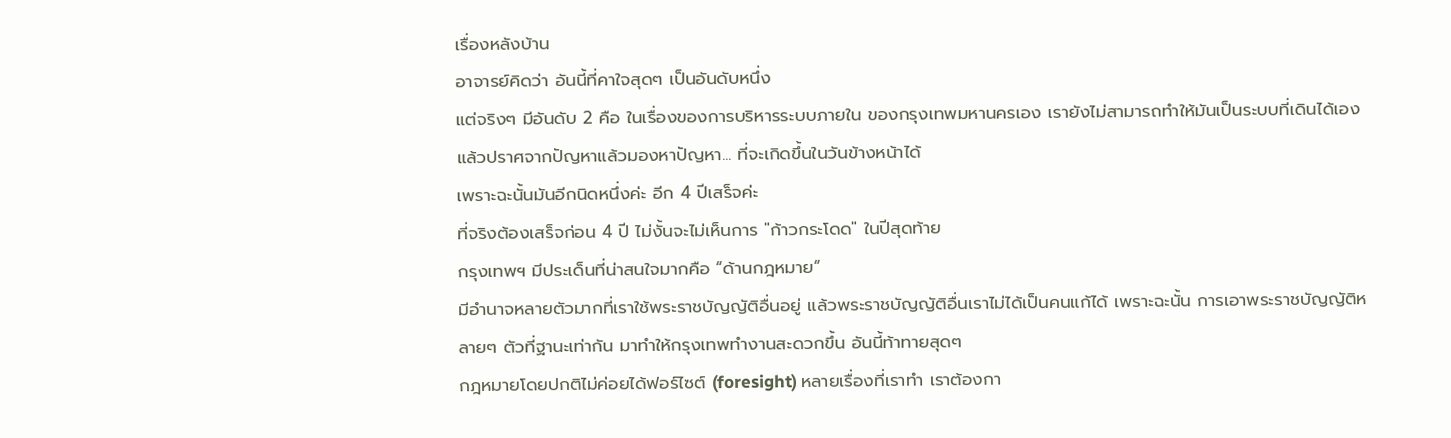เรื่องหลังบ้าน
อาจารย์คิดว่า อันนี้ที่คาใจสุดๆ เป็นอันดับหนึ่ง
แต่จริงๆ มีอันดับ 2 คือ ในเรื่องของการบริหารระบบภายใน ของกรุงเทพมหานครเอง เรายังไม่สามารถทำให้มันเป็นระบบที่เดินได้เอง แล้วปราศจากปัญหาแล้วมองหาปัญหา... ที่จะเกิดขึ้นในวันข้างหน้าได้
เพราะฉะนั้นมันอีกนิดหนึ่งค่ะ อีก 4 ปีเสร็จค่ะ
ที่จริงต้องเสร็จก่อน 4 ปี ไม่งั้นจะไม่เห็นการ "ก้าวกระโดด" ในปีสุดท้าย
กรุงเทพฯ มีประเด็นที่น่าสนใจมากคือ “ด้านกฎหมาย“
มีอำนาจหลายตัวมากที่เราใช้พระราชบัญญัติอื่นอยู่ แล้วพระราชบัญญัติอื่นเราไม่ได้เป็นคนแก้ได้ เพราะฉะนั้น การเอาพระราชบัญญัติหลายๆ ตัวที่ฐานะเท่ากัน มาทำให้กรุงเทพทำงานสะดวกขึ้น อันนี้ท้าทายสุดๆ
กฎหมายโดยปกติไม่ค่อยได้ฟอร์ไซต์ (foresight) หลายเรื่องที่เราทํา เราต้องกา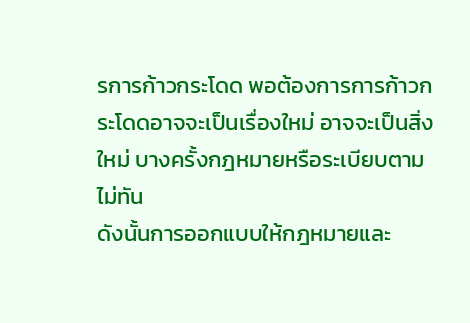รการก้าวกระโดด พอต้องการการก้าวกระโดดอาจจะเป็นเรื่องใหม่ อาจจะเป็นสิ่งใหม่ บางครั้งกฎหมายหรือระเบียบตามไม่ทัน
ดังนั้นการออกแบบให้กฎหมายและ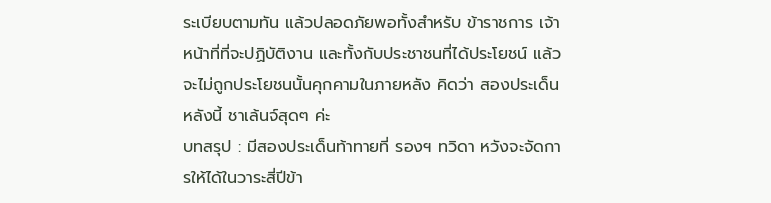ระเบียบตามทัน แล้วปลอดภัยพอทั้งสำหรับ ข้าราชการ เจ้าหน้าที่ที่จะปฏิบัติงาน และทั้งกับประชาชนที่ได้ประโยชน์ แล้วจะไม่ถูกประโยชนนั้นคุกคามในภายหลัง คิดว่า สองประเด็นหลังนี้ ชาเล้นจ์สุดๆ ค่ะ
บทสรุป : มีสองประเด็นท้าทายที่ รองฯ ทวิดา หวังจะจัดการให้ได้ในวาระสี่ปีข้า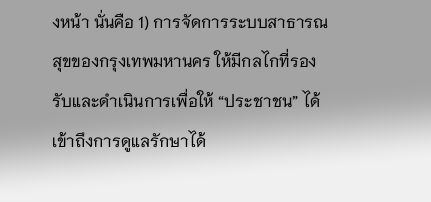งหน้า นั่นคือ 1) การจัดการระบบสาธารณสุขของกรุงเทพมหานคร ให้มีกลไกที่รองรับและดำเนินการเพื่อให้ “ประชาชน” ได้เข้าถึงการดูแลรักษาได้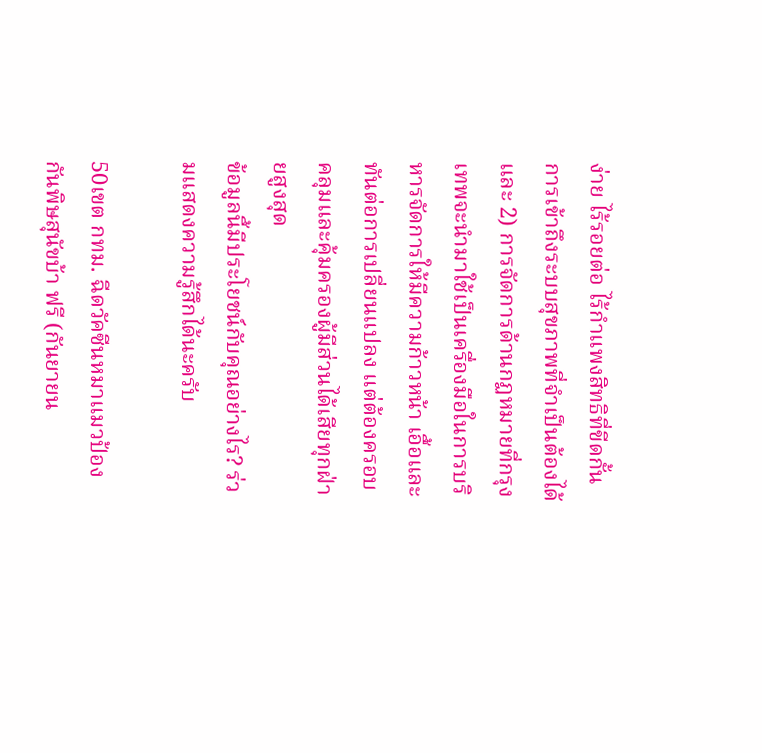ง่าย ไร้รอยต่อ ไร้กำแพงสิทธิที่ขีดกั้นการเข้าถึงระบบสุขภาพที่จำเป็นต้องได้ และ 2) การจัดการด้านกฏหมายที่กรุงเทพจะนำมาใช้เป็นเครื่องมือในการบริหารจัดการให้มีความก้าวหน้า เอื้อและทันต่อการเปลี่ยนแปลง แต่ต้องครอบคลุมและคุ้มครองผู้มีส่วนได้เสียทุกฝ่ายสูงสุด
ข้อมูลนี้มีประโยชน์กับคุณอย่างไร? ร่วมแสดงความรู้สึกได้นะครับ

50เขต กทม. ฉีดวัคซีนหมาแมวป้องกันพิษสุนัขบ้า ฟรี (กันยายน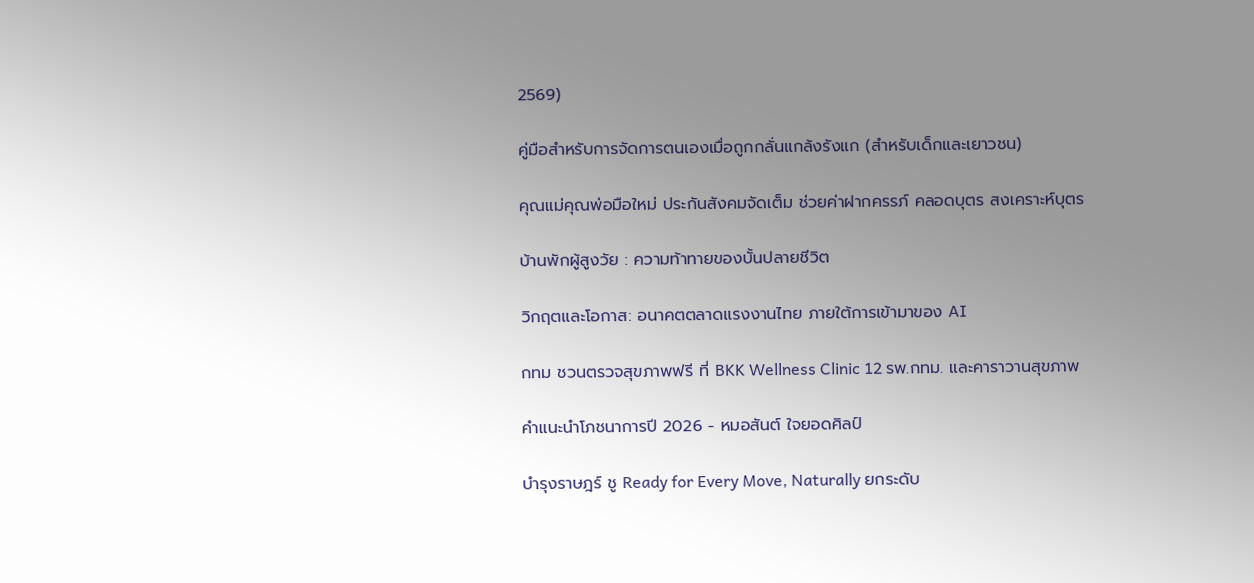2569)

คู่มือสําหรับการจัดการตนเองเมื่อถูกกลั่นแกล้งรังแก (สําหรับเด็กและเยาวชน)

คุณแม่คุณพ่อมือใหม่ ประกันสังคมจัดเต็ม ช่วยค่าฝากครรภ์ คลอดบุตร สงเคราะห์บุตร

บ้านพักผู้สูงวัย : ความท้าทายของบั้นปลายชีวิต

วิกฤตและโอกาส: อนาคตตลาดแรงงานไทย ภายใต้การเข้ามาของ AI

กทม ชวนตรวจสุขภาพฟรี ที่ BKK Wellness Clinic 12 รพ.กทม. และคาราวานสุขภาพ

คำแนะนำโภชนาการปี 2026 - หมอสันต์ ใจยอดศิลป์

บำรุงราษฎร์ ชู Ready for Every Move, Naturally ยกระดับ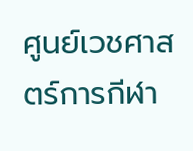ศูนย์เวชศาสตร์การกีฬา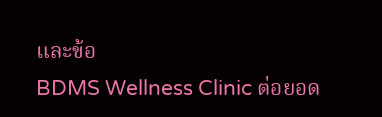และข้อ
BDMS Wellness Clinic ต่อยอด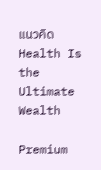แนวคิด Health Is the Ultimate Wealth

Premium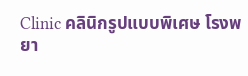Clinic คลินิกรูปแบบพิเศษ โรงพยา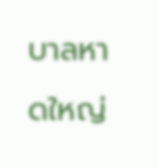บาลหาดใหญ่